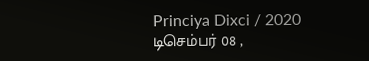Princiya Dixci / 2020 டிசெம்பர் 08 ,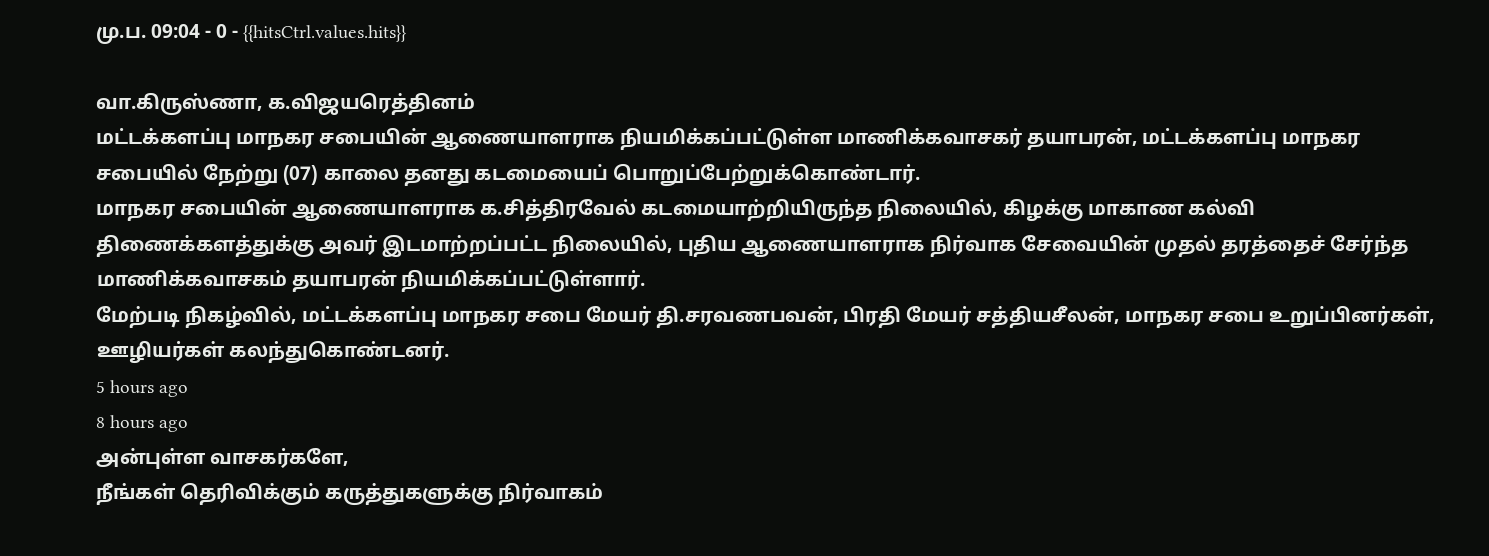மு.ப. 09:04 - 0 - {{hitsCtrl.values.hits}}

வா.கிருஸ்ணா, க.விஜயரெத்தினம்
மட்டக்களப்பு மாநகர சபையின் ஆணையாளராக நியமிக்கப்பட்டுள்ள மாணிக்கவாசகர் தயாபரன், மட்டக்களப்பு மாநகர சபையில் நேற்று (07) காலை தனது கடமையைப் பொறுப்பேற்றுக்கொண்டார்.
மாநகர சபையின் ஆணையாளராக க.சித்திரவேல் கடமையாற்றியிருந்த நிலையில், கிழக்கு மாகாண கல்வி திணைக்களத்துக்கு அவர் இடமாற்றப்பட்ட நிலையில், புதிய ஆணையாளராக நிர்வாக சேவையின் முதல் தரத்தைச் சேர்ந்த மாணிக்கவாசகம் தயாபரன் நியமிக்கப்பட்டுள்ளார்.
மேற்படி நிகழ்வில், மட்டக்களப்பு மாநகர சபை மேயர் தி.சரவணபவன், பிரதி மேயர் சத்தியசீலன், மாநகர சபை உறுப்பினர்கள், ஊழியர்கள் கலந்துகொண்டனர்.
5 hours ago
8 hours ago
அன்புள்ள வாசகர்களே,
நீங்கள் தெரிவிக்கும் கருத்துகளுக்கு நிர்வாகம்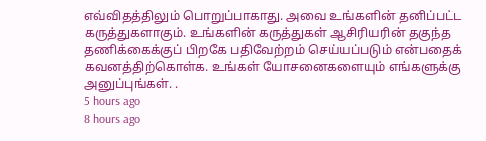எவ்விதத்திலும் பொறுப்பாகாது. அவை உங்களின் தனிப்பட்ட கருத்துகளாகும். உங்களின் கருத்துகள் ஆசிரியரின் தகுந்த தணிக்கைக்குப் பிறகே பதிவேற்றம் செய்யப்படும் என்பதைக் கவனத்திற்கொள்க. உங்கள் யோசனைகளையும் எங்களுக்கு அனுப்புங்கள். .
5 hours ago
8 hours ago